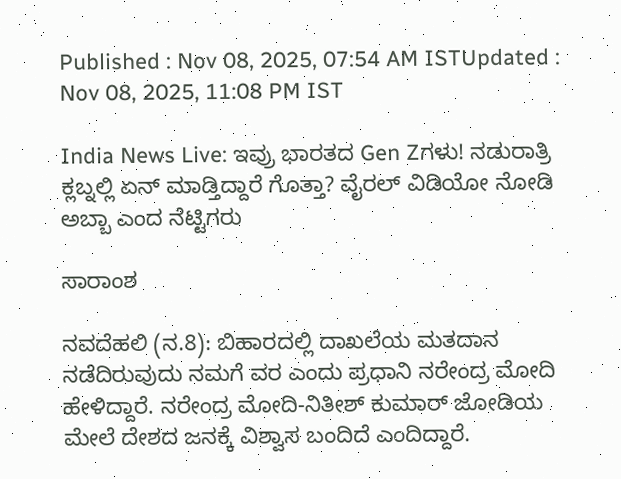Published : Nov 08, 2025, 07:54 AM ISTUpdated : Nov 08, 2025, 11:08 PM IST

India News Live: ಇವ್ರು ಭಾರತದ Gen Zಗಳು! ನಡುರಾತ್ರಿ ಕ್ಲಬ್ನಲ್ಲಿ ಏನ್ ಮಾಡ್ತಿದ್ದಾರೆ ಗೊತ್ತಾ? ವೈರಲ್ ವಿಡಿಯೋ ನೋಡಿ ಅಬ್ಬಾ ಎಂದ ನೆಟ್ಟಿಗರು

ಸಾರಾಂಶ

ನವದೆಹಲಿ (ನ.8): ಬಿಹಾರದಲ್ಲಿ ದಾಖಲೆಯ ಮತದಾನ ನಡೆದಿರುವುದು ನಮಗೆ ವರ ಎಂದು ಪ್ರಧಾನಿ ನರೇಂದ್ರ ಮೋದಿ ಹೇಳಿದ್ದಾರೆ. ನರೇಂದ್ರ ಮೋದಿ-ನಿತೀಶ್‌ ಕುಮಾರ್‌ ಜೋಡಿಯ ಮೇಲೆ ದೇಶದ ಜನಕ್ಕೆ ವಿಶ್ವಾಸ ಬಂದಿದೆ ಎಂದಿದ್ದಾರೆ.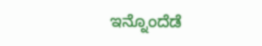ಇನ್ನೊಂದೆಡೆ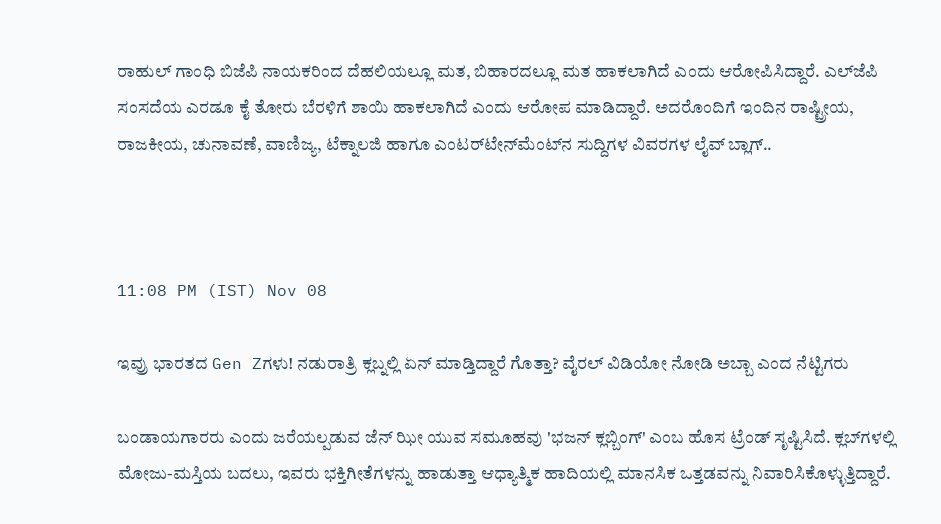ರಾಹುಲ್‌ ಗಾಂಧಿ ಬಿಜೆಪಿ ನಾಯಕರಿಂದ ದೆಹಲಿಯಲ್ಲೂ ಮತ, ಬಿಹಾರದಲ್ಲೂ ಮತ ಹಾಕಲಾಗಿದೆ ಎಂದು ಆರೋಪಿಸಿದ್ದಾರೆ. ಎಲ್‌ಜೆಪಿ ಸಂಸದೆಯ ಎರಡೂ ಕೈ ತೋರು ಬೆರಳಿಗೆ ಶಾಯಿ ಹಾಕಲಾಗಿದೆ ಎಂದು ಆರೋಪ ಮಾಡಿದ್ದಾರೆ. ಅದರೊಂದಿಗೆ ಇಂದಿನ ರಾಷ್ಟ್ರೀಯ, ರಾಜಕೀಯ, ಚುನಾವಣೆ, ವಾಣಿಜ್ಯ, ಟೆಕ್ನಾಲಜಿ ಹಾಗೂ ಎಂಟರ್‌ಟೇನ್‌ಮೆಂಟ್‌ನ ಸುದ್ದಿಗಳ ವಿವರಗಳ ಲೈವ್‌ ಬ್ಲಾಗ್‌..



11:08 PM (IST) Nov 08

ಇವ್ರು ಭಾರತದ Gen Zಗಳು! ನಡುರಾತ್ರಿ ಕ್ಲಬ್ನಲ್ಲಿ ಏನ್ ಮಾಡ್ತಿದ್ದಾರೆ ಗೊತ್ತಾ? ವೈರಲ್ ವಿಡಿಯೋ ನೋಡಿ ಅಬ್ಬಾ ಎಂದ ನೆಟ್ಟಿಗರು

ಬಂಡಾಯಗಾರರು ಎಂದು ಜರೆಯಲ್ಪಡುವ ಜೆನ್ ಝೀ ಯುವ ಸಮೂಹವು 'ಭಜನ್ ಕ್ಲಬ್ಬಿಂಗ್' ಎಂಬ ಹೊಸ ಟ್ರೆಂಡ್ ಸೃಷ್ಟಿಸಿದೆ. ಕ್ಲಬ್‌ಗಳಲ್ಲಿ ಮೋಜು-ಮಸ್ತಿಯ ಬದಲು, ಇವರು ಭಕ್ತಿಗೀತೆಗಳನ್ನು ಹಾಡುತ್ತಾ ಆಧ್ಯಾತ್ಮಿಕ ಹಾದಿಯಲ್ಲಿ ಮಾನಸಿಕ ಒತ್ತಡವನ್ನು ನಿವಾರಿಸಿಕೊಳ್ಳುತ್ತಿದ್ದಾರೆ.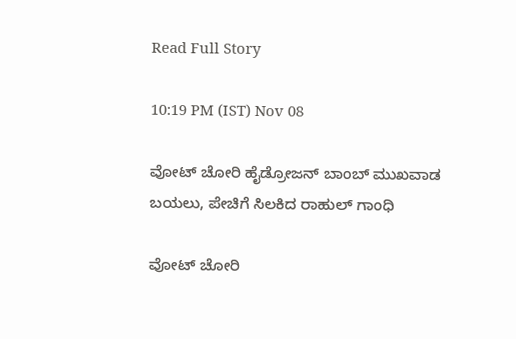Read Full Story

10:19 PM (IST) Nov 08

ವೋಟ್ ಚೋರಿ ಹೈಡ್ರೋಜನ್ ಬಾಂಬ್ ಮುಖವಾಡ ಬಯಲು, ಪೇಚಿಗೆ ಸಿಲಕಿದ ರಾಹುಲ್ ಗಾಂಧಿ

ವೋಟ್ ಚೋರಿ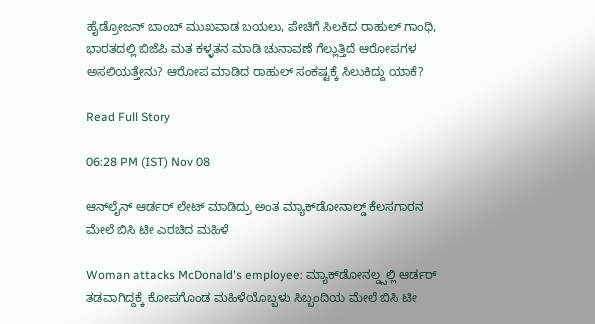ಹೈಡ್ರೋಜನ್ ಬಾಂಬ್ ಮುಖವಾಡ ಬಯಲು, ಪೇಚಿಗೆ ಸಿಲಕಿದ ರಾಹುಲ್ ಗಾಂಧಿ, ಭಾರತದಲ್ಲಿ ಬಿಜೆಪಿ ಮತ ಕಳ್ಳತನ ಮಾಡಿ ಚುನಾವಣೆ ಗೆಲ್ಲುತ್ತಿದೆ ಆರೋಪಗಳ ಅಸಲಿಯತ್ತೇನು? ಆರೋಪ ಮಾಡಿದ ರಾಹುಲ್ ಸಂಕಷ್ಟಕ್ಕೆ ಸಿಲುಕಿದ್ದು ಯಾಕೆ?

Read Full Story

06:28 PM (IST) Nov 08

ಆನ್‌ಲೈನ್ ಆರ್ಡರ್ ಲೇಟ್ ಮಾಡಿದ್ರು ಅಂತ ಮ್ಯಾಕ್‌ಡೋನಾಲ್ಡ್‌ ಕೆಲಸಗಾರನ ಮೇಲೆ ಬಿಸಿ ಟೀ ಎರಚಿದ ಮಹಿಳೆ

Woman attacks McDonald's employee: ಮ್ಯಾಕ್‌ಡೋನಲ್ಡ್ಸಲ್ಲಿ ಆರ್ಡರ್‌ ತಡವಾಗಿದ್ದಕ್ಕೆ ಕೋಪಗೊಂಡ ಮಹಿಳೆಯೊಬ್ಬಳು ಸಿಬ್ಬಂದಿಯ ಮೇಲೆ ಬಿಸಿ ಟೀ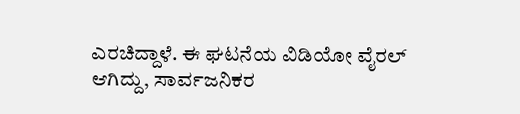ಎರಚಿದ್ದಾಳೆ. ಈ ಘಟನೆಯ ವಿಡಿಯೋ ವೈರಲ್ ಆಗಿದ್ದು, ಸಾರ್ವಜನಿಕರ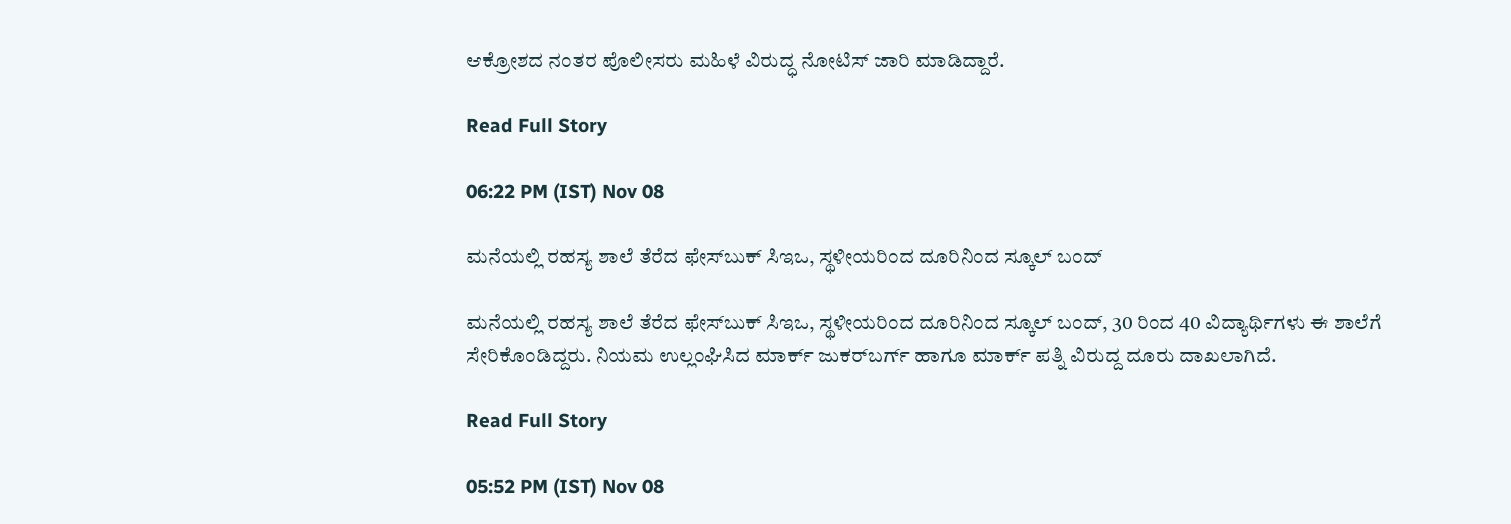ಆಕ್ರೋಶದ ನಂತರ ಪೊಲೀಸರು ಮಹಿಳೆ ವಿರುದ್ಧ ನೋಟಿಸ್ ಜಾರಿ ಮಾಡಿದ್ದಾರೆ.

Read Full Story

06:22 PM (IST) Nov 08

ಮನೆಯಲ್ಲಿ ರಹಸ್ಯ ಶಾಲೆ ತೆರೆದ ಫೇಸ್‌ಬುಕ್ ಸಿಇಒ, ಸ್ಥಳೀಯರಿಂದ ದೂರಿನಿಂದ ಸ್ಕೂಲ್ ಬಂದ್

ಮನೆಯಲ್ಲಿ ರಹಸ್ಯ ಶಾಲೆ ತೆರೆದ ಫೇಸ್‌ಬುಕ್ ಸಿಇಒ, ಸ್ಥಳೀಯರಿಂದ ದೂರಿನಿಂದ ಸ್ಕೂಲ್ ಬಂದ್, 30 ರಿಂದ 40 ವಿದ್ಯಾರ್ಥಿಗಳು ಈ ಶಾಲೆಗೆ ಸೇರಿಕೊಂಡಿದ್ದರು. ನಿಯಮ ಉಲ್ಲಂಘಿಸಿದ ಮಾರ್ಕ್ ಜುಕರ್‌ಬರ್ಗ್ ಹಾಗೂ ಮಾರ್ಕ್ ಪತ್ನಿ ವಿರುದ್ದ ದೂರು ದಾಖಲಾಗಿದೆ.

Read Full Story

05:52 PM (IST) Nov 08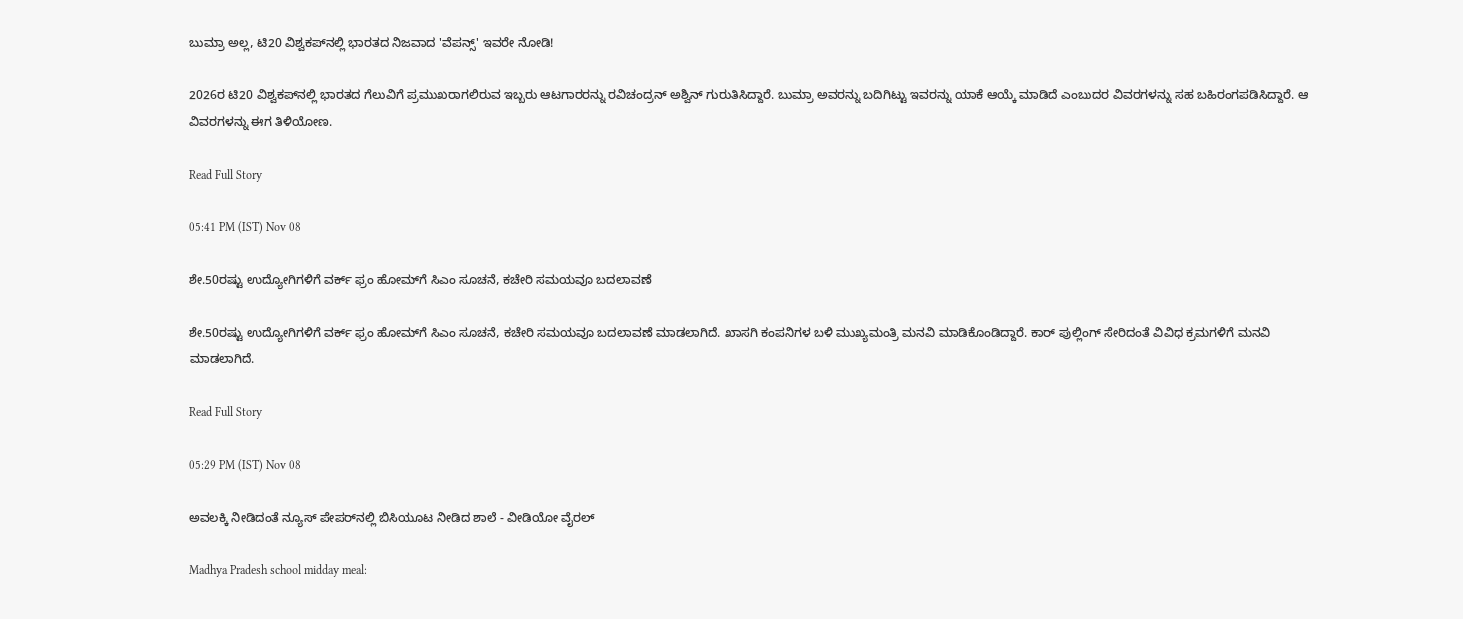ಬುಮ್ರಾ ಅಲ್ಲ, ಟಿ20 ವಿಶ್ವಕಪ್‌ನಲ್ಲಿ ಭಾರತದ ನಿಜವಾದ 'ವೆಪನ್ಸ್' ಇವರೇ ನೋಡಿ!

2026ರ ಟಿ20 ವಿಶ್ವಕಪ್‌ನಲ್ಲಿ ಭಾರತದ ಗೆಲುವಿಗೆ ಪ್ರಮುಖರಾಗಲಿರುವ ಇಬ್ಬರು ಆಟಗಾರರನ್ನು ರವಿಚಂದ್ರನ್ ಅಶ್ವಿನ್ ಗುರುತಿಸಿದ್ದಾರೆ. ಬುಮ್ರಾ ಅವರನ್ನು ಬದಿಗಿಟ್ಟು ಇವರನ್ನು ಯಾಕೆ ಆಯ್ಕೆ ಮಾಡಿದೆ ಎಂಬುದರ ವಿವರಗಳನ್ನು ಸಹ ಬಹಿರಂಗಪಡಿಸಿದ್ದಾರೆ. ಆ ವಿವರಗಳನ್ನು ಈಗ ತಿಳಿಯೋಣ.

Read Full Story

05:41 PM (IST) Nov 08

ಶೇ.50ರಷ್ಟು ಉದ್ಯೋಗಿಗಳಿಗೆ ವರ್ಕ್ ಫ್ರಂ ಹೋಮ್‌ಗೆ ಸಿಎಂ ಸೂಚನೆ, ಕಚೇರಿ ಸಮಯವೂ ಬದಲಾವಣೆ

ಶೇ.50ರಷ್ಟು ಉದ್ಯೋಗಿಗಳಿಗೆ ವರ್ಕ್ ಫ್ರಂ ಹೋಮ್‌ಗೆ ಸಿಎಂ ಸೂಚನೆ, ಕಚೇರಿ ಸಮಯವೂ ಬದಲಾವಣೆ ಮಾಡಲಾಗಿದೆ. ಖಾಸಗಿ ಕಂಪನಿಗಳ ಬಳಿ ಮುಖ್ಯಮಂತ್ರಿ ಮನವಿ ಮಾಡಿಕೊಂಡಿದ್ದಾರೆ. ಕಾರ್ ಪುಲ್ಲಿಂಗ್ ಸೇರಿದಂತೆ ವಿವಿಧ ಕ್ರಮಗಳಿಗೆ ಮನವಿ ಮಾಡಲಾಗಿದೆ.

Read Full Story

05:29 PM (IST) Nov 08

ಅವಲಕ್ಕಿ ನೀಡಿದಂತೆ ನ್ಯೂಸ್ ಪೇಪರ್‌ನಲ್ಲಿ ಬಿಸಿಯೂಟ ನೀಡಿದ ಶಾಲೆ - ವೀಡಿಯೋ ವೈರಲ್

Madhya Pradesh school midday meal: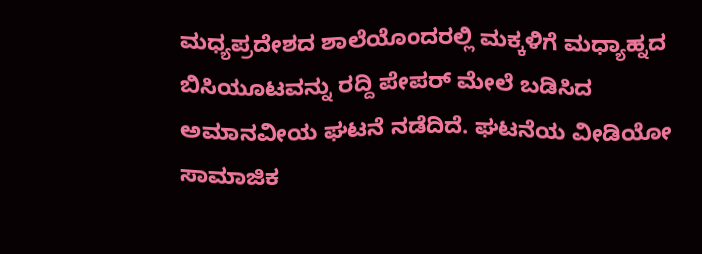ಮಧ್ಯಪ್ರದೇಶದ ಶಾಲೆಯೊಂದರಲ್ಲಿ ಮಕ್ಕಳಿಗೆ ಮಧ್ಯಾಹ್ನದ ಬಿಸಿಯೂಟವನ್ನು ರದ್ದಿ ಪೇಪರ್ ಮೇಲೆ ಬಡಿಸಿದ ಅಮಾನವೀಯ ಘಟನೆ ನಡೆದಿದೆ. ಘಟನೆಯ ವೀಡಿಯೋ ಸಾಮಾಜಿಕ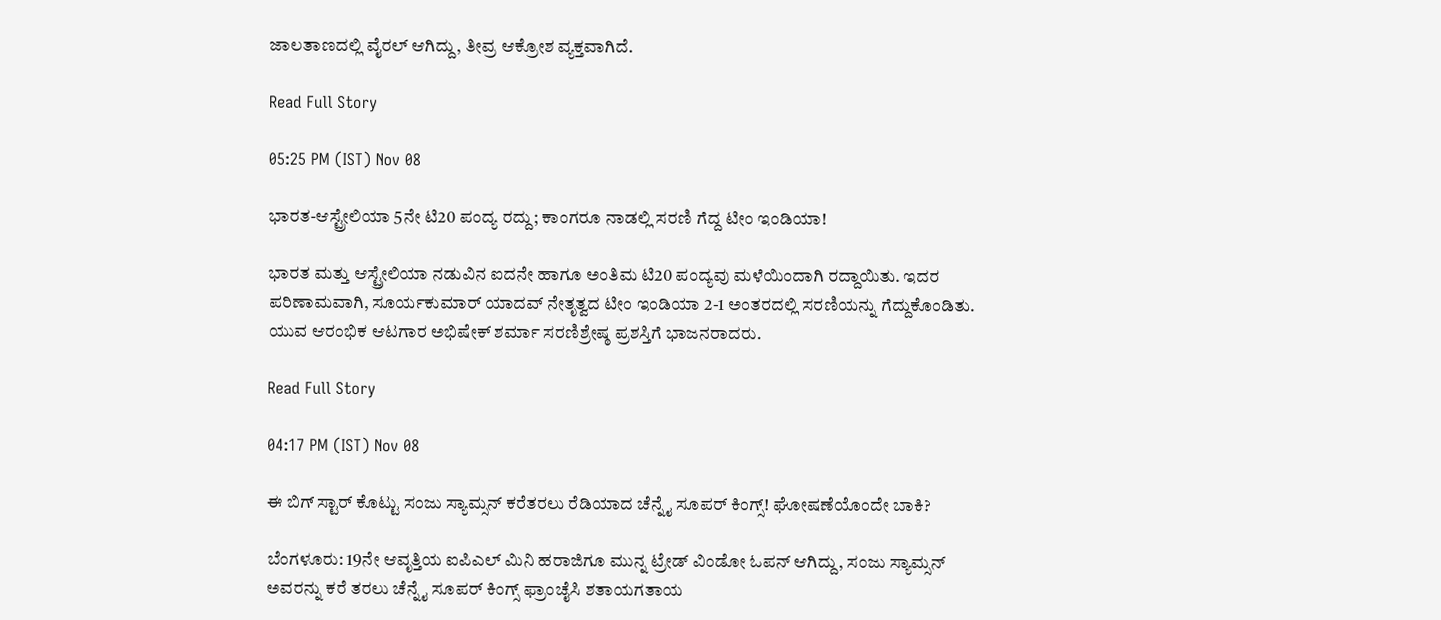ಜಾಲತಾಣದಲ್ಲಿ ವೈರಲ್ ಆಗಿದ್ದು, ತೀವ್ರ ಆಕ್ರೋಶ ವ್ಯಕ್ತವಾಗಿದೆ.

Read Full Story

05:25 PM (IST) Nov 08

ಭಾರತ-ಆಸ್ಟ್ರೇಲಿಯಾ 5ನೇ ಟಿ20 ಪಂದ್ಯ ರದ್ದು; ಕಾಂಗರೂ ನಾಡಲ್ಲಿ ಸರಣಿ ಗೆದ್ದ ಟೀಂ ಇಂಡಿಯಾ!

ಭಾರತ ಮತ್ತು ಆಸ್ಟ್ರೇಲಿಯಾ ನಡುವಿನ ಐದನೇ ಹಾಗೂ ಅಂತಿಮ ಟಿ20 ಪಂದ್ಯವು ಮಳೆಯಿಂದಾಗಿ ರದ್ದಾಯಿತು. ಇದರ ಪರಿಣಾಮವಾಗಿ, ಸೂರ್ಯಕುಮಾರ್ ಯಾದವ್ ನೇತೃತ್ವದ ಟೀಂ ಇಂಡಿಯಾ 2-1 ಅಂತರದಲ್ಲಿ ಸರಣಿಯನ್ನು ಗೆದ್ದುಕೊಂಡಿತು. ಯುವ ಆರಂಭಿಕ ಆಟಗಾರ ಅಭಿಷೇಕ್ ಶರ್ಮಾ ಸರಣಿಶ್ರೇಷ್ಠ ಪ್ರಶಸ್ತಿಗೆ ಭಾಜನರಾದರು.

Read Full Story

04:17 PM (IST) Nov 08

ಈ ಬಿಗ್ ಸ್ಟಾರ್ ಕೊಟ್ಟು ಸಂಜು ಸ್ಯಾಮ್ಸನ್ ಕರೆತರಲು ರೆಡಿಯಾದ ಚೆನ್ನೈ ಸೂಪರ್ ಕಿಂಗ್ಸ್! ಘೋಷಣೆಯೊಂದೇ ಬಾಕಿ?

ಬೆಂಗಳೂರು: 19ನೇ ಆವೃತ್ತಿಯ ಐಪಿಎಲ್ ಮಿನಿ ಹರಾಜಿಗೂ ಮುನ್ನ ಟ್ರೇಡ್‌ ವಿಂಡೋ ಓಪನ್ ಆಗಿದ್ದು, ಸಂಜು ಸ್ಯಾಮ್ಸನ್ ಅವರನ್ನು ಕರೆ ತರಲು ಚೆನ್ನೈ ಸೂಪರ್ ಕಿಂಗ್ಸ್ ಫ್ರಾಂಚೈಸಿ ಶತಾಯಗತಾಯ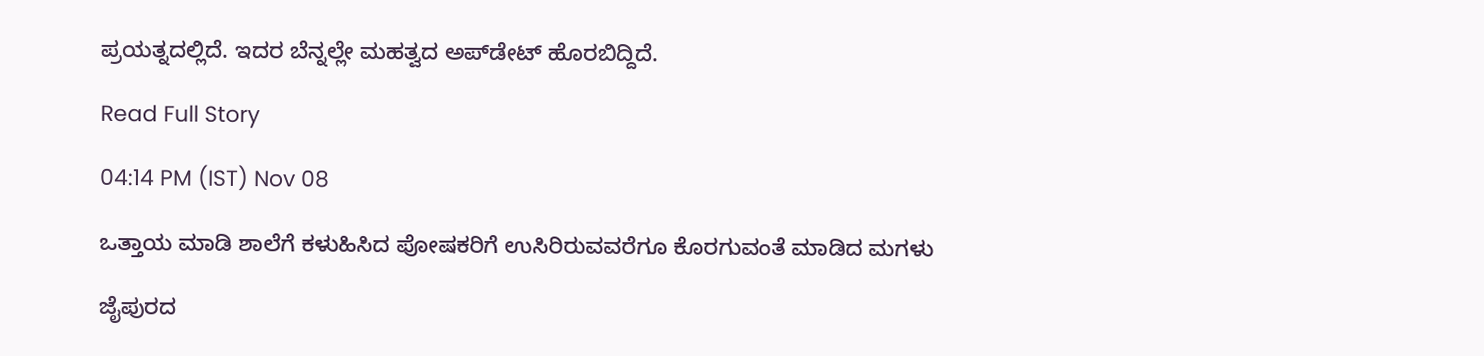ಪ್ರಯತ್ನದಲ್ಲಿದೆ. ಇದರ ಬೆನ್ನಲ್ಲೇ ಮಹತ್ವದ ಅಪ್‌ಡೇಟ್ ಹೊರಬಿದ್ದಿದೆ.

Read Full Story

04:14 PM (IST) Nov 08

ಒತ್ತಾಯ ಮಾಡಿ ಶಾಲೆಗೆ ಕಳುಹಿಸಿದ ಪೋಷಕರಿಗೆ ಉಸಿರಿರುವವರೆಗೂ ಕೊರಗುವಂತೆ ಮಾಡಿದ ಮಗಳು

ಜೈಪುರದ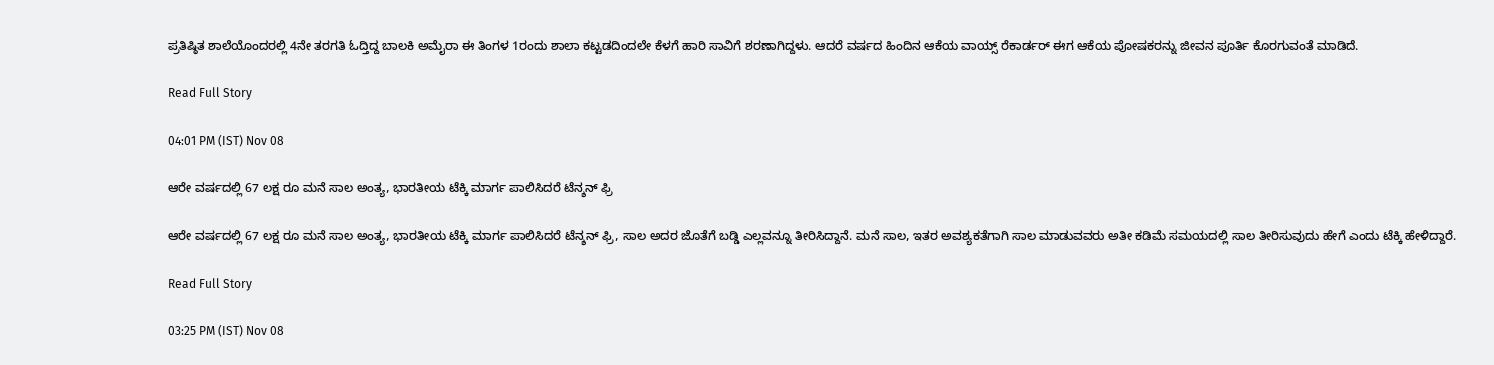ಪ್ರತಿಷ್ಠಿತ ಶಾಲೆಯೊಂದರಲ್ಲಿ 4ನೇ ತರಗತಿ ಓದ್ತಿದ್ದ ಬಾಲಕಿ ಅಮೈರಾ ಈ ತಿಂಗಳ 1ರಂದು ಶಾಲಾ ಕಟ್ಟಡದಿಂದಲೇ ಕೆಳಗೆ ಹಾರಿ ಸಾವಿಗೆ ಶರಣಾಗಿದ್ದಳು. ಆದರೆ ವರ್ಷದ ಹಿಂದಿನ ಆಕೆಯ ವಾಯ್ಸ್ ರೆಕಾರ್ಡರ್ ಈಗ ಆಕೆಯ ಪೋಷಕರನ್ನು ಜೀವನ ಪೂರ್ತಿ ಕೊರಗುವಂತೆ ಮಾಡಿದೆ.

Read Full Story

04:01 PM (IST) Nov 08

ಆರೇ ವರ್ಷದಲ್ಲಿ 67 ಲಕ್ಷ ರೂ ಮನೆ ಸಾಲ ಅಂತ್ಯ, ಭಾರತೀಯ ಟೆಕ್ಕಿ ಮಾರ್ಗ ಪಾಲಿಸಿದರೆ ಟೆನ್ಶನ್ ಫ್ರಿ

ಆರೇ ವರ್ಷದಲ್ಲಿ 67 ಲಕ್ಷ ರೂ ಮನೆ ಸಾಲ ಅಂತ್ಯ, ಭಾರತೀಯ ಟೆಕ್ಕಿ ಮಾರ್ಗ ಪಾಲಿಸಿದರೆ ಟೆನ್ಶನ್ ಫ್ರಿ, ಸಾಲ ಅದರ ಜೊತೆಗೆ ಬಡ್ಡಿ ಎಲ್ಲವನ್ನೂ ತೀರಿಸಿದ್ದಾನೆ. ಮನೆ ಸಾಲ, ಇತರ ಅವಶ್ಯಕತೆಗಾಗಿ ಸಾಲ ಮಾಡುವವರು ಅತೀ ಕಡಿಮೆ ಸಮಯದಲ್ಲಿ ಸಾಲ ತೀರಿಸುವುದು ಹೇಗೆ ಎಂದು ಟೆಕ್ಕಿ ಹೇಳಿದ್ದಾರೆ.

Read Full Story

03:25 PM (IST) Nov 08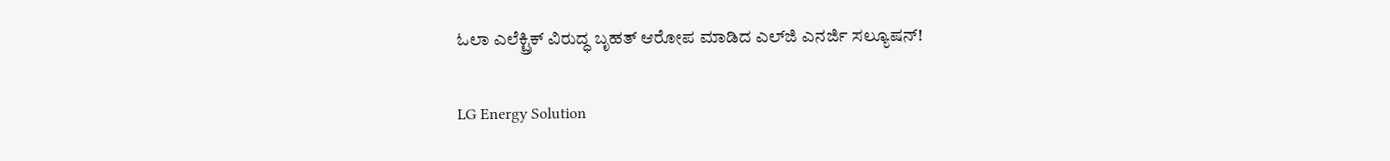ಓಲಾ ಎಲೆಕ್ಟ್ರಿಕ್‌ ವಿರುದ್ಧ ಬೃಹತ್‌ ಆರೋಪ ಮಾಡಿದ ಎಲ್‌ಜಿ ಎನರ್ಜಿ ಸಲ್ಯೂಷನ್‌!

LG Energy Solution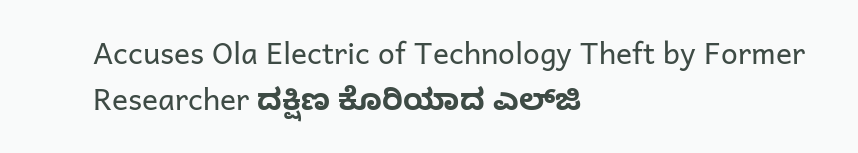Accuses Ola Electric of Technology Theft by Former Researcher ದಕ್ಷಿಣ ಕೊರಿಯಾದ ಎಲ್‌ಜಿ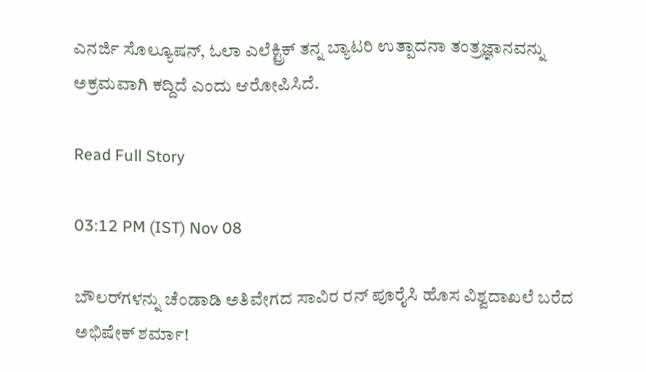ಎನರ್ಜಿ ಸೊಲ್ಯೂಷನ್, ಓಲಾ ಎಲೆಕ್ಟ್ರಿಕ್ ತನ್ನ ಬ್ಯಾಟರಿ ಉತ್ಪಾದನಾ ತಂತ್ರಜ್ಞಾನವನ್ನು ಅಕ್ರಮವಾಗಿ ಕದ್ದಿದೆ ಎಂದು ಆರೋಪಿಸಿದೆ.

Read Full Story

03:12 PM (IST) Nov 08

ಬೌಲರ್‌ಗಳನ್ನು ಚೆಂಡಾಡಿ ಅತಿವೇಗದ ಸಾವಿರ ರನ್ ಪೂರೈಸಿ ಹೊಸ ವಿಶ್ವದಾಖಲೆ ಬರೆದ ಅಭಿಷೇಕ್ ಶರ್ಮಾ!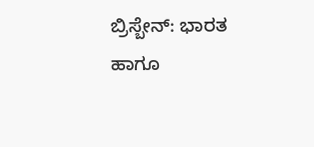ಬ್ರಿಸ್ಬೇನ್: ಭಾರತ ಹಾಗೂ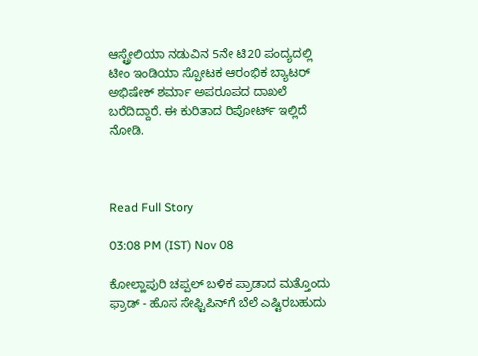ಆಸ್ಟ್ರೇಲಿಯಾ ನಡುವಿನ 5ನೇ ಟಿ20 ಪಂದ್ಯದಲ್ಲಿ ಟೀಂ ಇಂಡಿಯಾ ಸ್ಪೋಟಕ ಆರಂಭಿಕ ಬ್ಯಾಟರ್ ಅಭಿಷೇಕ್ ಶರ್ಮಾ ಅಪರೂಪದ ದಾಖಲೆ ಬರೆದಿದ್ದಾರೆ. ಈ ಕುರಿತಾದ ರಿಪೋರ್ಟ್ ಇಲ್ಲಿದೆ ನೋಡಿ.



Read Full Story

03:08 PM (IST) Nov 08

ಕೋಲ್ಹಾಪುರಿ ಚಪ್ಪಲ್ ಬಳಿಕ ಪ್ರಾಡಾದ ಮತ್ತೊಂದು ಫ್ರಾಡ್ - ಹೊಸ ಸೇಫ್ಟಿಪಿನ್‌ಗೆ ಬೆಲೆ ಎಷ್ಟಿರಬಹುದು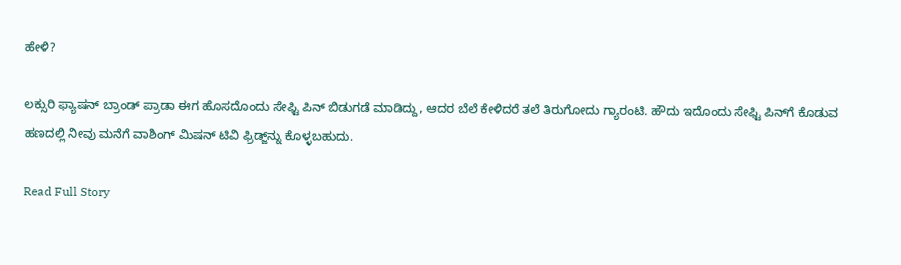ಹೇಳಿ?

ಲಕ್ಸುರಿ ಫ್ಯಾಷನ್ ಬ್ರಾಂಡ್ ಪ್ರಾಡಾ ಈಗ ಹೊಸದೊಂದು ಸೇಫ್ಟಿ ಪಿನ್ ಬಿಡುಗಡೆ ಮಾಡಿದ್ದು, ಆದರ ಬೆಲೆ ಕೇಳಿದರೆ ತಲೆ ತಿರುಗೋದು ಗ್ಯಾರಂಟಿ. ಹೌದು ಇದೊಂದು ಸೇಫ್ಟಿ ಪಿನ್‌ಗೆ ಕೊಡುವ ಹಣದಲ್ಲಿ ನೀವು ಮನೆಗೆ ವಾಶಿಂಗ್ ಮಿಷನ್ ಟಿವಿ ಫ್ರಿಡ್ಜ್‌ನ್ನು ಕೊಳ್ಳಬಹುದು.

Read Full Story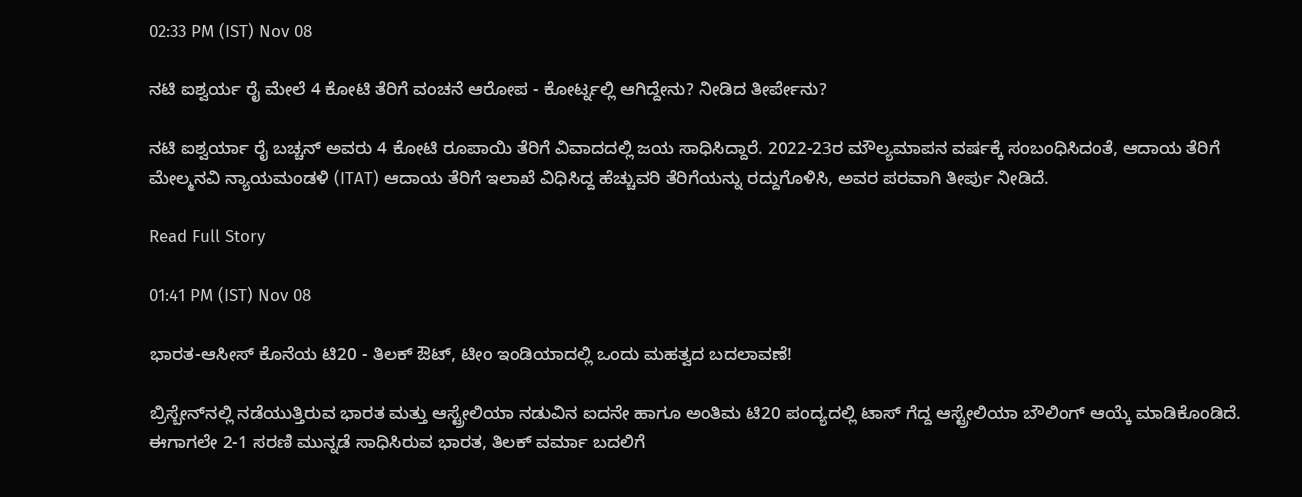02:33 PM (IST) Nov 08

ನಟಿ ಐಶ್ವರ್ಯ ರೈ ಮೇಲೆ 4 ಕೋಟಿ ತೆರಿಗೆ ವಂಚನೆ ಆರೋಪ - ಕೋರ್ಟ್ನಲ್ಲಿ ಆಗಿದ್ದೇನು? ನೀಡಿದ ತೀರ್ಪೇನು?

ನಟಿ ಐಶ್ವರ್ಯಾ ರೈ ಬಚ್ಚನ್ ಅವರು 4 ಕೋಟಿ ರೂಪಾಯಿ ತೆರಿಗೆ ವಿವಾದದಲ್ಲಿ ಜಯ ಸಾಧಿಸಿದ್ದಾರೆ. 2022-23ರ ಮೌಲ್ಯಮಾಪನ ವರ್ಷಕ್ಕೆ ಸಂಬಂಧಿಸಿದಂತೆ, ಆದಾಯ ತೆರಿಗೆ ಮೇಲ್ಮನವಿ ನ್ಯಾಯಮಂಡಳಿ (ITAT) ಆದಾಯ ತೆರಿಗೆ ಇಲಾಖೆ ವಿಧಿಸಿದ್ದ ಹೆಚ್ಚುವರಿ ತೆರಿಗೆಯನ್ನು ರದ್ದುಗೊಳಿಸಿ, ಅವರ ಪರವಾಗಿ ತೀರ್ಪು ನೀಡಿದೆ.

Read Full Story

01:41 PM (IST) Nov 08

ಭಾರತ-ಆಸೀಸ್ ಕೊನೆಯ ಟಿ20 - ತಿಲಕ್ ಔಟ್, ಟೀಂ ಇಂಡಿಯಾದಲ್ಲಿ ಒಂದು ಮಹತ್ವದ ಬದಲಾವಣೆ!

ಬ್ರಿಸ್ಬೇನ್‌ನಲ್ಲಿ ನಡೆಯುತ್ತಿರುವ ಭಾರತ ಮತ್ತು ಆಸ್ಟ್ರೇಲಿಯಾ ನಡುವಿನ ಐದನೇ ಹಾಗೂ ಅಂತಿಮ ಟಿ20 ಪಂದ್ಯದಲ್ಲಿ ಟಾಸ್ ಗೆದ್ದ ಆಸ್ಟ್ರೇಲಿಯಾ ಬೌಲಿಂಗ್ ಆಯ್ಕೆ ಮಾಡಿಕೊಂಡಿದೆ. ಈಗಾಗಲೇ 2-1 ಸರಣಿ ಮುನ್ನಡೆ ಸಾಧಿಸಿರುವ ಭಾರತ, ತಿಲಕ್ ವರ್ಮಾ ಬದಲಿಗೆ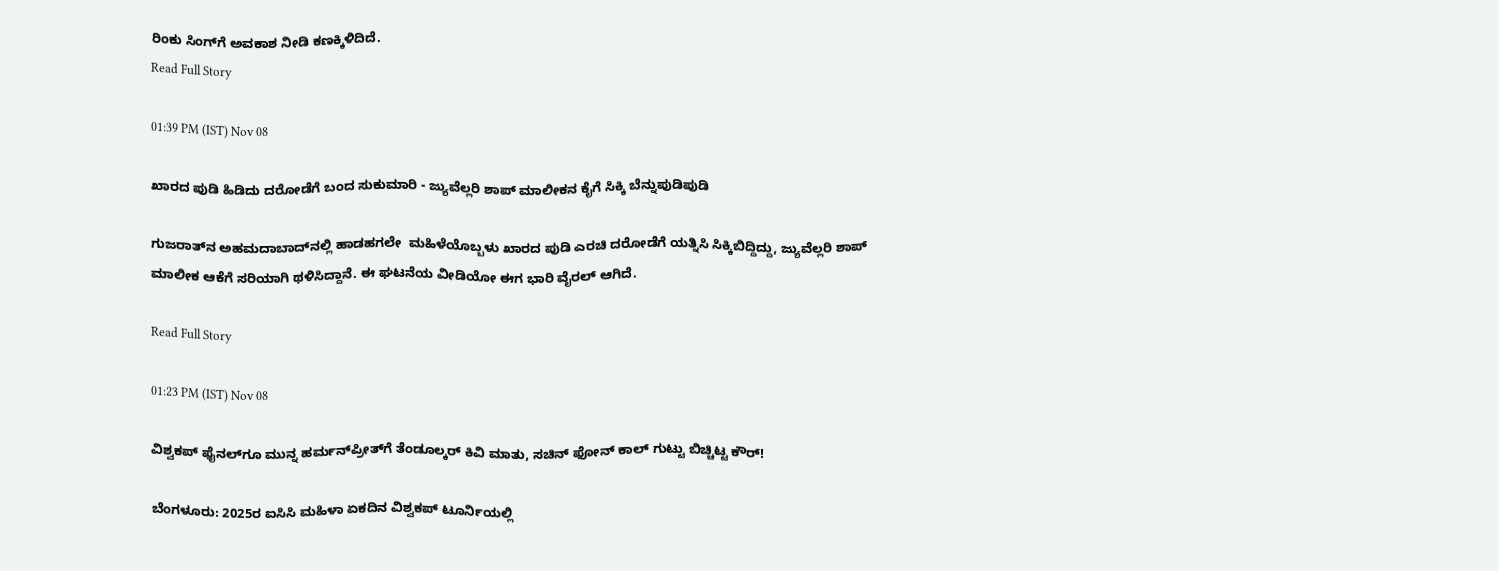ರಿಂಕು ಸಿಂಗ್‌ಗೆ ಅವಕಾಶ ನೀಡಿ ಕಣಕ್ಕಿಳಿದಿದೆ.
Read Full Story

01:39 PM (IST) Nov 08

ಖಾರದ ಪುಡಿ ಹಿಡಿದು ದರೋಡೆಗೆ ಬಂದ ಸುಕುಮಾರಿ - ಜ್ಯುವೆಲ್ಲರಿ ಶಾಪ್ ಮಾಲೀಕನ ಕೈಗೆ ಸಿಕ್ಕಿ ಬೆನ್ನುಪುಡಿಪುಡಿ

ಗುಜರಾತ್‌ನ ಅಹಮದಾಬಾದ್‌ನಲ್ಲಿ ಹಾಡಹಗಲೇ  ಮಹಿಳೆಯೊಬ್ಬಳು ಖಾರದ ಪುಡಿ ಎರಚಿ ದರೋಡೆಗೆ ಯತ್ನಿಸಿ ಸಿಕ್ಕಿಬಿದ್ದಿದ್ದು, ಜ್ಯುವೆಲ್ಲರಿ ಶಾಪ್ ಮಾಲೀಕ ಆಕೆಗೆ ಸರಿಯಾಗಿ ಥಳಿಸಿದ್ದಾನೆ. ಈ ಘಟನೆಯ ವೀಡಿಯೋ ಈಗ ಭಾರಿ ವೈರಲ್ ಆಗಿದೆ.

Read Full Story

01:23 PM (IST) Nov 08

ವಿಶ್ವಕಪ್ ಫೈನಲ್‌ಗೂ ಮುನ್ನ ಹರ್ಮನ್‌ಪ್ರೀತ್‌‌ಗೆ ತೆಂಡೂಲ್ಕರ್ ಕಿವಿ ಮಾತು, ಸಚಿನ್ ಫೋನ್ ಕಾಲ್ ಗುಟ್ಟು ಬಿಚ್ಚಿಟ್ಟ ಕೌರ್!

ಬೆಂಗಳೂರು: 2025ರ ಐಸಿಸಿ ಮಹಿಳಾ ಏಕದಿನ ವಿಶ್ವಕಪ್ ಟೂರ್ನಿಯಲ್ಲಿ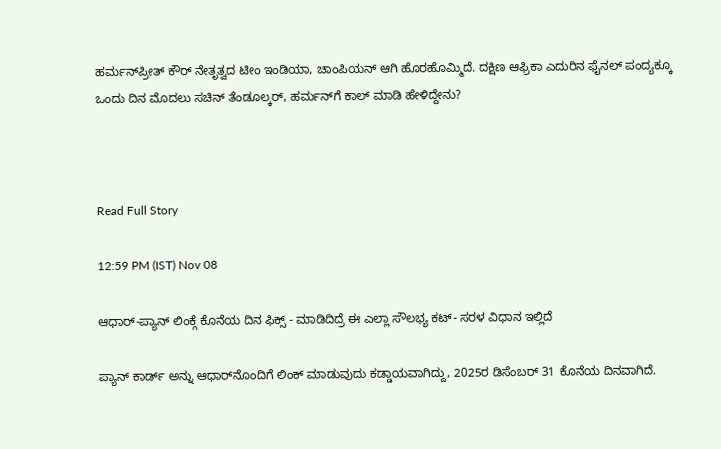ಹರ್ಮನ್‌ಪ್ರೀತ್ ಕೌರ್ ನೇತೃತ್ವದ ಟೀಂ ಇಂಡಿಯಾ, ಚಾಂಪಿಯನ್ ಆಗಿ ಹೊರಹೊಮ್ಮಿದೆ. ದಕ್ಷಿಣ ಆಫ್ರಿಕಾ ಎದುರಿನ ಫೈನಲ್ ಪಂದ್ಯಕ್ಕೂ ಒಂದು ದಿನ ಮೊದಲು ಸಚಿನ್‌ ತೆಂಡೂಲ್ಕರ್, ಹರ್ಮನ್‌ಗೆ ಕಾಲ್ ಮಾಡಿ ಹೇಳಿದ್ದೇನು?



Read Full Story

12:59 PM (IST) Nov 08

ಆಧಾರ್-ಪ್ಯಾನ್ ಲಿಂಕ್ಗೆ ಕೊನೆಯ ದಿನ ಫಿಕ್ಸ್ - ಮಾಡಿದಿದ್ರೆ ಈ ಎಲ್ಲಾ ಸೌಲಭ್ಯ ಕಟ್- ಸರಳ ವಿಧಾನ ಇಲ್ಲಿದೆ

ಪ್ಯಾನ್ ಕಾರ್ಡ್ ಅನ್ನು ಆಧಾರ್‌ನೊಂದಿಗೆ ಲಿಂಕ್ ಮಾಡುವುದು ಕಡ್ಡಾಯವಾಗಿದ್ದು, 2025ರ ಡಿಸೆಂಬರ್ 31 ಕೊನೆಯ ದಿನವಾಗಿದೆ.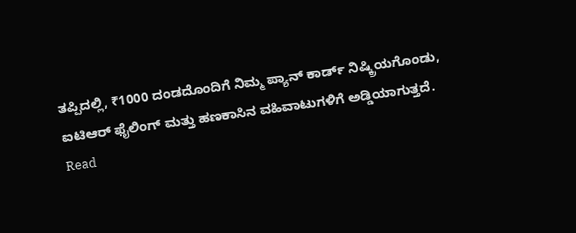ತಪ್ಪಿದಲ್ಲಿ, ₹1000 ದಂಡದೊಂದಿಗೆ ನಿಮ್ಮ ಪ್ಯಾನ್ ಕಾರ್ಡ್ ನಿಷ್ಕ್ರಿಯಗೊಂಡು, ಐಟಿಆರ್ ಫೈಲಿಂಗ್ ಮತ್ತು ಹಣಕಾಸಿನ ವಹಿವಾಟುಗಳಿಗೆ ಅಡ್ಡಿಯಾಗುತ್ತದೆ.
Read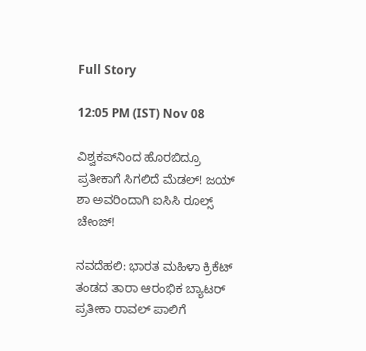Full Story

12:05 PM (IST) Nov 08

ವಿಶ್ವಕಪ್‌ನಿಂದ ಹೊರಬಿದ್ರೂ ಪ್ರತೀಕಾಗೆ ಸಿಗಲಿದೆ ಮೆಡಲ್! ಜಯ್ ಶಾ ಅವರಿಂದಾಗಿ ಐಸಿಸಿ ರೂಲ್ಸ್ ಚೇಂಜ್!

ನವದೆಹಲಿ: ಭಾರತ ಮಹಿಳಾ ಕ್ರಿಕೆಟ್ ತಂಡದ ತಾರಾ ಆರಂಭಿಕ ಬ್ಯಾಟರ್ ಪ್ರತೀಕಾ ರಾವಲ್‌ ಪಾಲಿಗೆ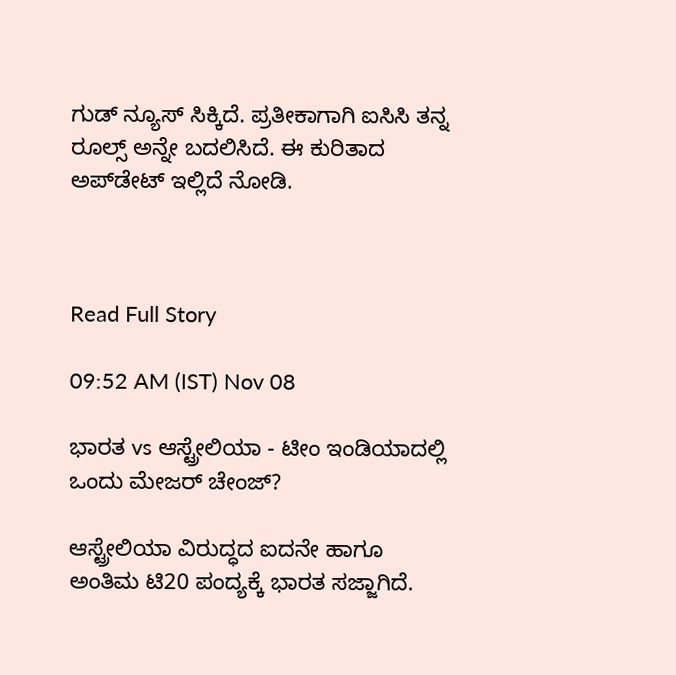ಗುಡ್ ನ್ಯೂಸ್ ಸಿಕ್ಕಿದೆ. ಪ್ರತೀಕಾಗಾಗಿ ಐಸಿಸಿ ತನ್ನ ರೂಲ್ಸ್ ಅನ್ನೇ ಬದಲಿಸಿದೆ. ಈ ಕುರಿತಾದ ಅಪ್‌ಡೇಟ್ ಇಲ್ಲಿದೆ ನೋಡಿ.



Read Full Story

09:52 AM (IST) Nov 08

ಭಾರತ vs ಆಸ್ಟ್ರೇಲಿಯಾ - ಟೀಂ ಇಂಡಿಯಾದಲ್ಲಿ ಒಂದು ಮೇಜರ್ ಚೇಂಜ್?

ಆಸ್ಟ್ರೇಲಿಯಾ ವಿರುದ್ಧದ ಐದನೇ ಹಾಗೂ ಅಂತಿಮ ಟಿ20 ಪಂದ್ಯಕ್ಕೆ ಭಾರತ ಸಜ್ಜಾಗಿದೆ.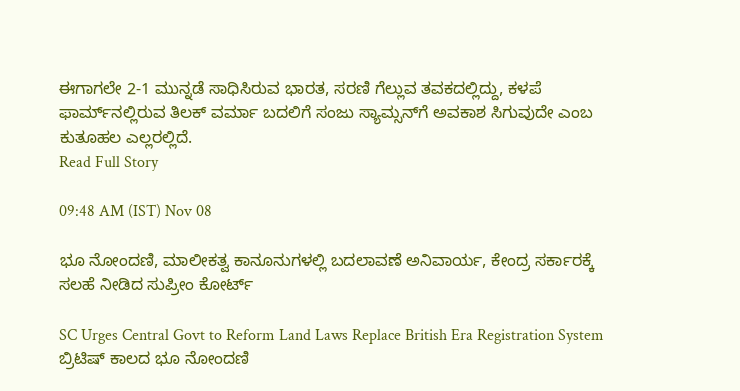ಈಗಾಗಲೇ 2-1 ಮುನ್ನಡೆ ಸಾಧಿಸಿರುವ ಭಾರತ, ಸರಣಿ ಗೆಲ್ಲುವ ತವಕದಲ್ಲಿದ್ದು, ಕಳಪೆ ಫಾರ್ಮ್‌ನಲ್ಲಿರುವ ತಿಲಕ್ ವರ್ಮಾ ಬದಲಿಗೆ ಸಂಜು ಸ್ಯಾಮ್ಸನ್‌ಗೆ ಅವಕಾಶ ಸಿಗುವುದೇ ಎಂಬ ಕುತೂಹಲ ಎಲ್ಲರಲ್ಲಿದೆ.
Read Full Story

09:48 AM (IST) Nov 08

ಭೂ ನೋಂದಣಿ, ಮಾಲೀಕತ್ವ ಕಾನೂನುಗಳಲ್ಲಿ ಬದಲಾವಣೆ ಅನಿವಾರ್ಯ, ಕೇಂದ್ರ ಸರ್ಕಾರಕ್ಕೆ ಸಲಹೆ ನೀಡಿದ ಸುಪ್ರೀಂ ಕೋರ್ಟ್‌

SC Urges Central Govt to Reform Land Laws Replace British Era Registration System ಬ್ರಿಟಿಷ್ ಕಾಲದ ಭೂ ನೋಂದಣಿ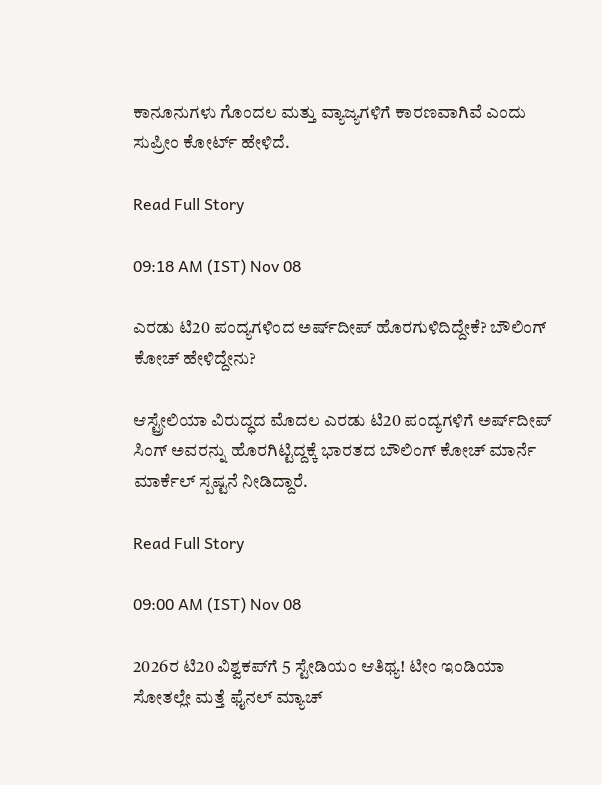ಕಾನೂನುಗಳು ಗೊಂದಲ ಮತ್ತು ವ್ಯಾಜ್ಯಗಳಿಗೆ ಕಾರಣವಾಗಿವೆ ಎಂದು ಸುಪ್ರೀಂ ಕೋರ್ಟ್ ಹೇಳಿದೆ.

Read Full Story

09:18 AM (IST) Nov 08

ಎರಡು ಟಿ20 ಪಂದ್ಯಗಳಿಂದ ಅರ್ಷ್‌ದೀಪ್ ಹೊರಗುಳಿದಿದ್ದೇಕೆ? ಬೌಲಿಂಗ್ ಕೋಚ್ ಹೇಳಿದ್ದೇನು?

ಆಸ್ಟ್ರೇಲಿಯಾ ವಿರುದ್ಧದ ಮೊದಲ ಎರಡು ಟಿ20 ಪಂದ್ಯಗಳಿಗೆ ಅರ್ಷ್‌ದೀಪ್ ಸಿಂಗ್ ಅವರನ್ನು ಹೊರಗಿಟ್ಟಿದ್ದಕ್ಕೆ ಭಾರತದ ಬೌಲಿಂಗ್ ಕೋಚ್ ಮಾರ್ನೆ ಮಾರ್ಕೆಲ್ ಸ್ಪಷ್ಟನೆ ನೀಡಿದ್ದಾರೆ.

Read Full Story

09:00 AM (IST) Nov 08

2026ರ ಟಿ20 ವಿಶ್ವಕಪ್‌ಗೆ 5 ಸ್ಟೇಡಿಯಂ ಆತಿಥ್ಯ! ಟೀಂ ಇಂಡಿಯಾ ಸೋತಲ್ಲೇ ಮತ್ತೆ ಫೈನಲ್ ಮ್ಯಾಚ್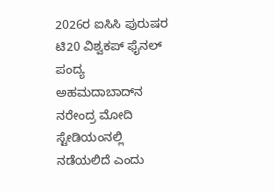2026ರ ಐಸಿಸಿ ಪುರುಷರ ಟಿ20 ವಿಶ್ವಕಪ್ ಫೈನಲ್ ಪಂದ್ಯ ಅಹಮದಾಬಾದ್‌ನ ನರೇಂದ್ರ ಮೋದಿ ಸ್ಟೇಡಿಯಂನಲ್ಲಿ ನಡೆಯಲಿದೆ ಎಂದು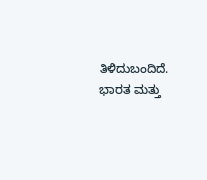ತಿಳಿದುಬಂದಿದೆ. ಭಾರತ ಮತ್ತು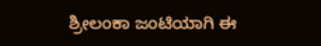ಶ್ರೀಲಂಕಾ ಜಂಟಿಯಾಗಿ ಈ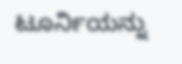ಟೂರ್ನಿಯನ್ನು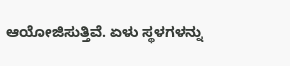ಆಯೋಜಿಸುತ್ತಿವೆ. ಏಳು ಸ್ಥಳಗಳನ್ನು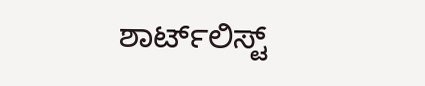ಶಾರ್ಟ್‌ಲಿಸ್ಟ್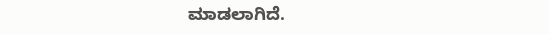ಮಾಡಲಾಗಿದೆ.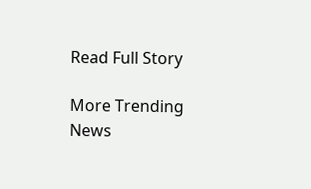Read Full Story

More Trending News